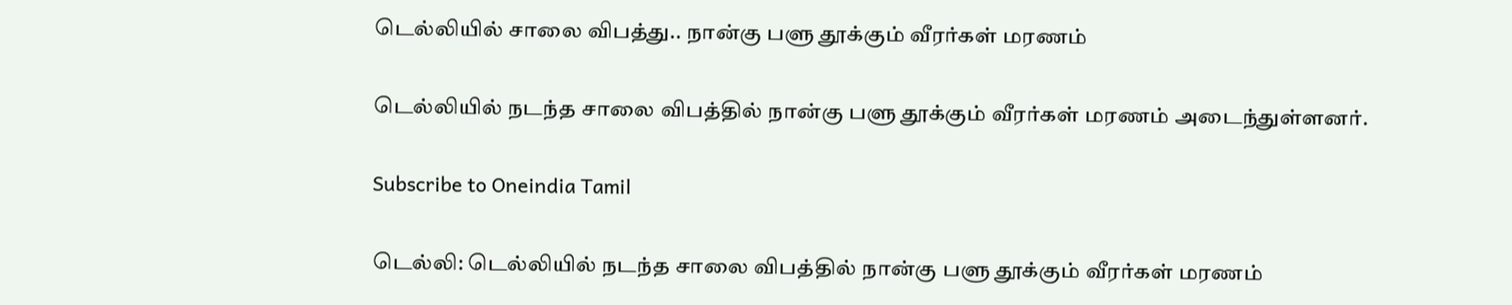டெல்லியில் சாலை விபத்து.. நான்கு பளு தூக்கும் வீரர்கள் மரணம்

டெல்லியில் நடந்த சாலை விபத்தில் நான்கு பளு தூக்கும் வீரர்கள் மரணம் அடைந்துள்ளனர்.

Subscribe to Oneindia Tamil

டெல்லி: டெல்லியில் நடந்த சாலை விபத்தில் நான்கு பளு தூக்கும் வீரர்கள் மரணம்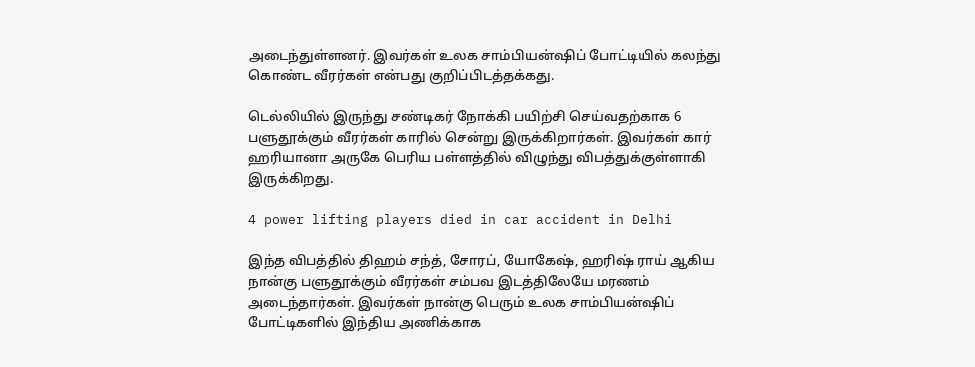அடைந்துள்ளனர். இவர்கள் உலக சாம்பியன்ஷிப் போட்டியில் கலந்து கொண்ட வீரர்கள் என்பது குறிப்பிடத்தக்கது.

டெல்லியில் இருந்து சண்டிகர் நோக்கி பயிற்சி செய்வதற்காக 6 பளுதூக்கும் வீரர்கள் காரில் சென்று இருக்கிறார்கள். இவர்கள் கார் ஹரியானா அருகே பெரிய பள்ளத்தில் விழுந்து விபத்துக்குள்ளாகி இருக்கிறது.

4 power lifting players died in car accident in Delhi

இந்த விபத்தில் திஹம் சந்த், சோரப், யோகேஷ், ஹரிஷ் ராய் ஆகிய நான்கு பளுதூக்கும் வீரர்கள் சம்பவ இடத்திலேயே மரணம் அடைந்தார்கள். இவர்கள் நான்கு பெரும் உலக சாம்பியன்ஷிப் போட்டிகளில் இந்திய அணிக்காக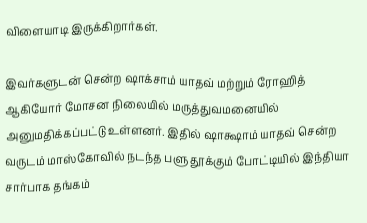விளையாடி இருக்கிறார்கள்.

இவர்களுடன் சென்ற ஷாக்சாம் யாதவ் மற்றும் ரோஹித் ஆகியோர் மோசன நிலையில் மருத்துவமனையில் அனுமதிக்கப்பட்டு உள்ளனர். இதில் ஷாக்ஷாம் யாதவ் சென்ற வருடம் மாஸ்கோவில் நடந்த பளு தூக்கும் போட்டியில் இந்தியா சார்பாக தங்கம்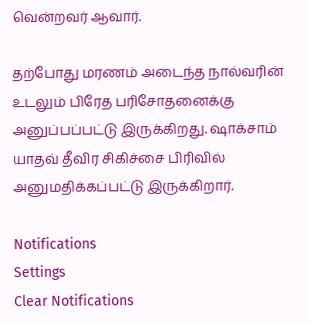வென்றவர் ஆவார்.

தற்போது மரணம் அடைந்த நால்வரின் உடலும் பிரேத பரிசோதனைக்கு அனுப்பப்பட்டு இருக்கிறது. ஷாக்சாம் யாதவ் தீவிர சிகிச்சை பிரிவில் அனுமதிக்கப்பட்டு இருக்கிறார்.

Notifications
Settings
Clear Notifications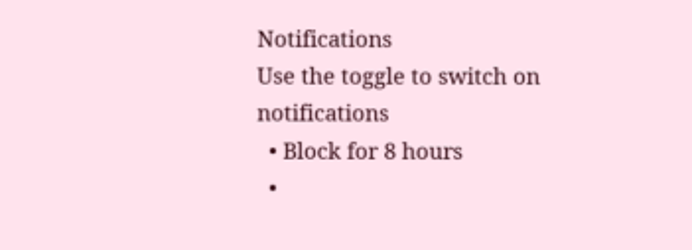Notifications
Use the toggle to switch on notifications
  • Block for 8 hours
  •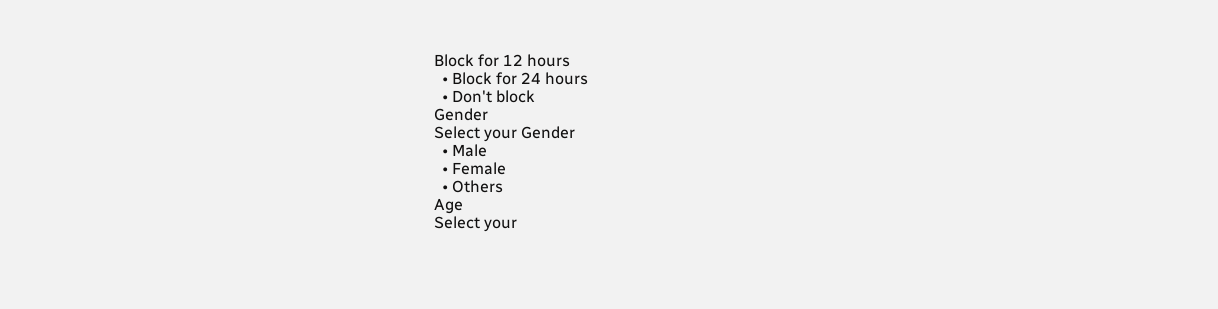Block for 12 hours
  • Block for 24 hours
  • Don't block
Gender
Select your Gender
  • Male
  • Female
  • Others
Age
Select your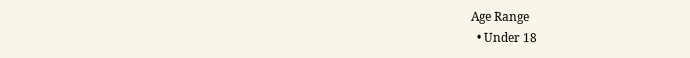Age Range
  • Under 18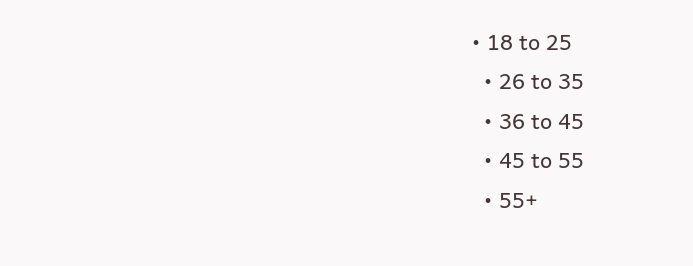• 18 to 25
  • 26 to 35
  • 36 to 45
  • 45 to 55
  • 55+